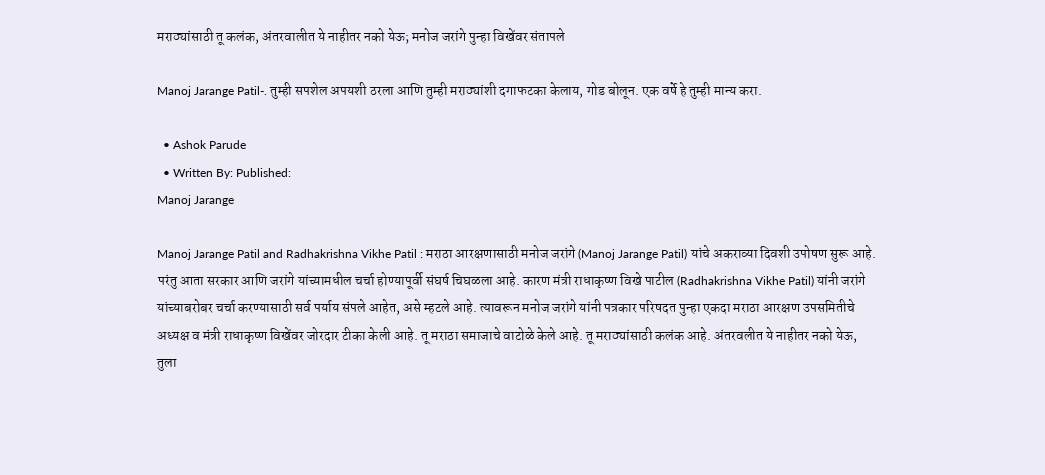मराठ्यांसाठी तू कलंक, अंतरवालीत ये नाहीतर नको येऊ; मनोज जरांगे पुन्हा विखेंवर संतापले

Manoj Jarange Patil-. तुम्ही सपशेल अपयशी ठरला आणि तुम्ही मराठ्यांशी दगाफटका केलाय, गोड बोलून. एक वर्षे हे तुम्ही मान्य करा.

  • Ashok Parude
  • Written By: Published:
Manoj Jarange

Manoj Jarange Patil and Radhakrishna Vikhe Patil : मराठा आरक्षणासाठी मनोज जरांगे (Manoj Jarange Patil) यांचे अकराव्या दिवशी उपोषण सुरू आहे. परंतु आता सरकार आणि जरांगे यांच्यामधील चर्चा होण्यापूर्वी संघर्ष चिघळला आहे. कारण मंत्री राधाकृष्ण विखे पाटील (Radhakrishna Vikhe Patil) यांनी जरांगे यांच्याबरोबर चर्चा करण्यासाठी सर्व पर्याय संपले आहेत, असे म्हटले आहे. त्यावरून मनोज जरांगे यांनी पत्रकार परिषदत पुन्हा एकदा मराठा आरक्षण उपसमितीचे अध्यक्ष व मंत्री राधाकृष्ण विखेंवर जोरदार टीका केली आहे. तू मराठा समाजाचे वाटोळे केले आहे. तू मराठ्यांसाठी कलंक आहे. अंतरवलीत ये नाहीतर नको येऊ, तुला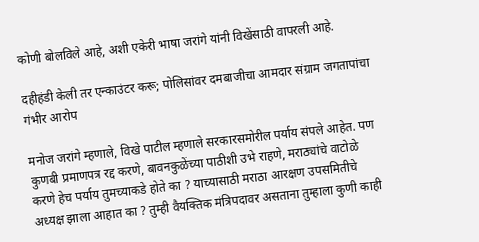कोणी बोलविले आहे, अशी एकेरी भाषा जरांगे यांनी विखेंसाठी वापरली आहे.

दहीहंडी केली तर एन्काउंटर करू; पोलिसांवर दमबाजीचा आमदार संग्राम जगतापांचा गंभीर आरोप

मनोज जरांगे म्हणाले, विखे पाटील म्हणाले सरकारसमोरील पर्याय संपले आहेत. पण कुणबी प्रमाणपत्र रद्द करणे, बावनकुळेंच्या पाठीशी उभे राहणे, मराठ्यांचे वाटोळे करणे हेच पर्याय तुमच्याकडे होते का ? याच्यासाठी मराठा आरक्षण उपसमितीचे अध्यक्ष झाला आहात का ? तुम्ही वैयक्तिक मंत्रिपदावर असताना तुम्हाला कुणी काही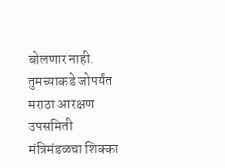बोलणार नाही. तुमच्याकडे जोपर्यंत मराठा आरक्षण उपसमिती मंत्रिमंडळचा शिक्का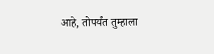आहे, तोपर्यंत तुम्हाला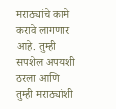मराठ्यांचे कामे करावे लागणार आहे. तुम्ही सपशेल अपयशी ठरला आणि तुम्ही मराठ्यांशी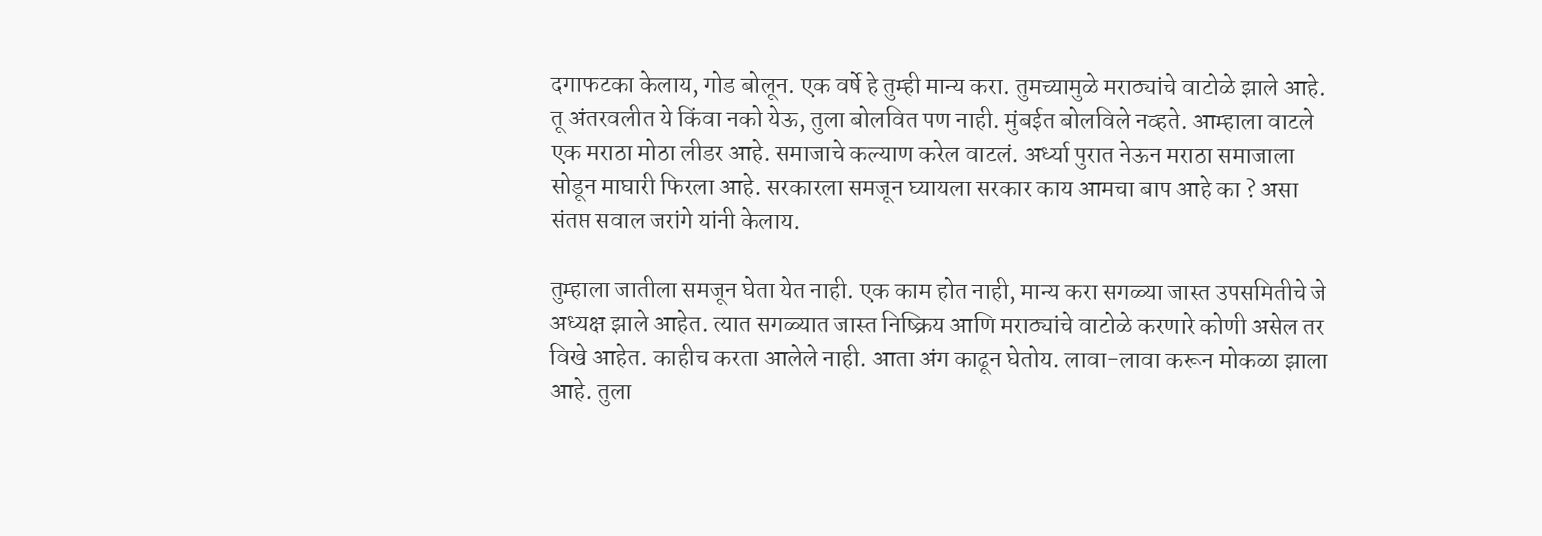दगाफटका केलाय, गोड बोलून. एक वर्षे हे तुम्ही मान्य करा. तुमच्यामुळे मराठ्यांचे वाटोळे झाले आहे. तू अंतरवलीत ये किंवा नको येऊ, तुला बोलवित पण नाही. मुंबईत बोलविले नव्हते. आम्हाला वाटले एक मराठा मोठा लीडर आहे. समाजाचे कल्याण करेल वाटलं. अर्ध्या पुरात नेऊन मराठा समाजाला सोडून माघारी फिरला आहे. सरकारला समजून घ्यायला सरकार काय आमचा बाप आहे का ? असा संतप्त सवाल जरांगे यांनी केलाय.

तुम्हाला जातीला समजून घेता येत नाही. एक काम होत नाही, मान्य करा सगळ्या जास्त उपसमितीचे जे अध्यक्ष झाले आहेत. त्यात सगळ्यात जास्त निष्क्रिय आणि मराठ्यांचे वाटोळे करणारे कोणी असेल तर विखे आहेत. काहीच करता आलेले नाही. आता अंग काढून घेतोय. लावा-लावा करून मोकळा झाला आहे. तुला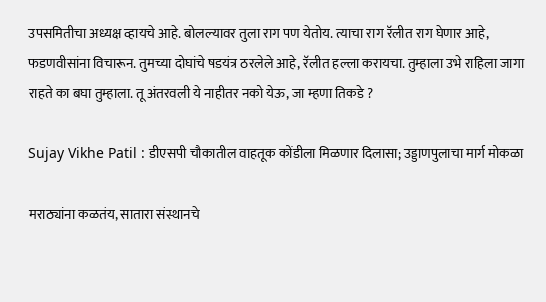उपसमितीचा अध्यक्ष व्हायचे आहे. बोलल्यावर तुला राग पण येतोय. त्याचा राग रॅलीत राग घेणार आहे, फडणवीसांना विचारून. तुमच्या दोघांचे षडयंत्र ठरलेले आहे, रॅलीत हल्ला करायचा. तुम्हाला उभे राहिला जागा राहते का बघा तुम्हाला. तू अंतरवली ये नाहीतर नको येऊ, जा म्हणा तिकडे ?

Sujay Vikhe Patil : डीएसपी चौकातील वाहतूक कोंडीला मिळणार दिलासा; उड्डाणपुलाचा मार्ग मोकळा

मराठ्यांना कळतंय, सातारा संस्थानचे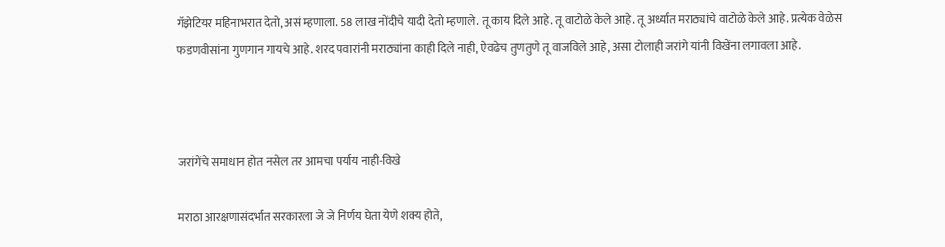गॅझेटियर महिनाभरात देतो, असं म्हणाला. 58 लाख नोंदीचे यादी देतो म्हणाले. तू काय दिले आहे. तू वाटोळे केले आहे. तू अर्ध्यात मराठ्यांचे वाटोळे केले आहे. प्रत्येक वेळेस फडणवीसांना गुणगान गायचे आहे. शरद पवारांनी मराठ्यांना काही दिले नाही, ऐवढेच तुणतुणे तू वाजविले आहे, असा टोलाही जरांगे यांनी विखेंना लगावला आहे.



जरांगेंचे समाधान होत नसेल तर आमचा पर्याय नाही-विखे

मराठा आरक्षणासंदर्भात सरकारला जे जे निर्णय घेता येणे शक्य होते,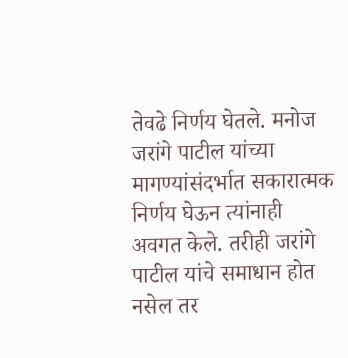तेवढे निर्णय घेतले. मनोज जरांगे पाटील यांच्या मागण्यांसंदर्भात सकारात्मक निर्णय घेऊन त्यांनाही अवगत केले. तरीही जरांगे पाटील यांचे समाधान होत नसेल तर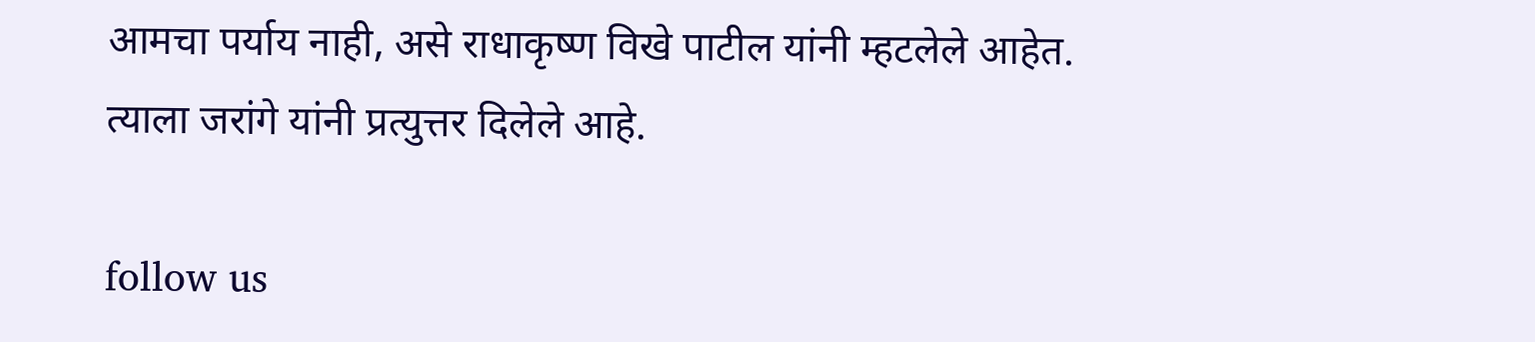आमचा पर्याय नाही, असे राधाकृष्ण विखे पाटील यांनी म्हटलेले आहेत. त्याला जरांगे यांनी प्रत्युत्तर दिलेले आहे.

follow us